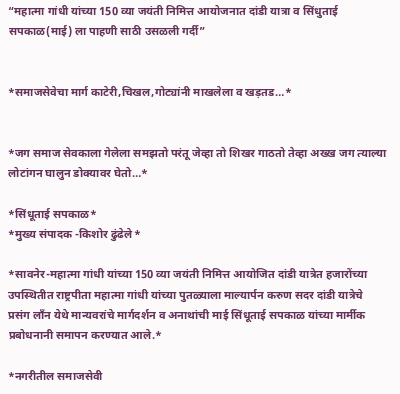“महात्मा गांधी यांच्या 150 व्या जयंती निमित्त आयोजनात दांडी यात्रा व सिंधुताई सपकाळ(माई) ला पाहणी साठी उसळली गर्दी”


*समाजसेवेचा मार्ग काटेरी,चिखल,गोट्यांनी माखलेला व खड़तड…*


*जग समाज सेवकाला गेलेला समझतो परंतू जेव्हा तो शिखर गाठतो तेव्हा अख्ख जग त्याल्या लोटांगन घालुन डोक्यावर घेतो…*

*सिंधूताई सपकाळ*
*मुख्य संपादक -किशोर ढुंढेले*

*सावनेर-महात्मा गांधी यांच्या 150 व्या जयंती निमित्त आयोजित दांडी यात्रेत हजारोंच्या उपस्थितीत राष्ट्रपीता महात्मा गांधी यांच्या पुतळ्याला माल्यार्पन करुण सदर दांडी यात्रेचे प्रसंग लाँन येथे मान्यवरांचे मार्गदर्शन व अनाथांची माई सिंधूताई सपकाळ यांच्या मार्मीक प्रबोधनानी समापन करण्यात आले.*

*नगरीतील समाजसेवी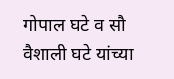गोपाल घटे व सौ वैशाली घटे यांच्या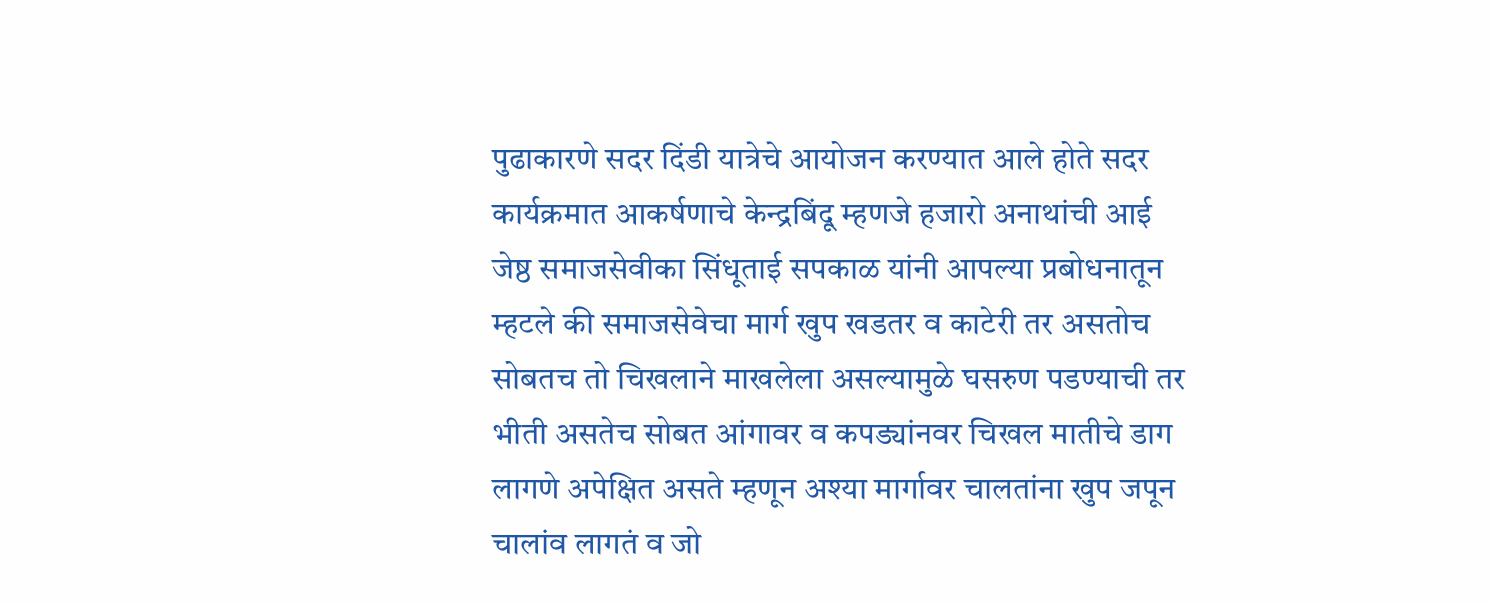पुढाकारणे सदर दिंडी यात्रेचे आयोजन करण्यात आले होते सदर कार्यक्रमात आकर्षणाचे केन्द्रबिंदू म्हणजे हजारो अनाथांची आई जेष्ठ समाजसेवीका सिंधूताई सपकाळ यांनी आपल्या प्रबोधनातून म्हटले की समाजसेवेचा मार्ग खुप खडतर व काटेरी तर असतोच सोबतच तो चिखलाने माखलेला असल्यामुळे घसरुण पडण्याची तर भीती असतेच सोबत आंगावर व कपड्यांनवर चिखल मातीचे डाग लागणे अपेक्षित असते म्हणून अश्या मार्गावर चालतांना खुप जपून चालांव लागतं व जो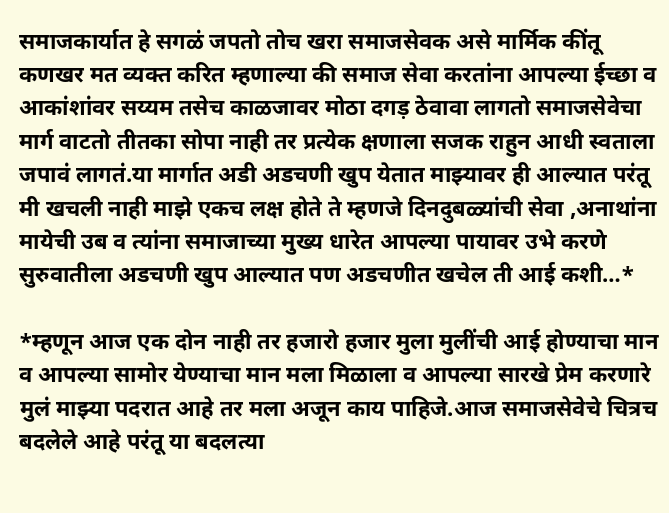समाजकार्यात हे सगळं जपतो तोच खरा समाजसेवक असे मार्मिक कींतू कणखर मत व्यक्त करित म्हणाल्या की समाज सेवा करतांना आपल्या ईच्छा व आकांशांवर सय्यम तसेच काळजावर मोठा दगड़ ठेवावा लागतो समाजसेवेचा मार्ग वाटतो तीतका सोपा नाही तर प्रत्येक क्षणाला सजक राहुन आधी स्वताला जपावं लागतं.या मार्गात अडी अडचणी खुप येतात माझ्यावर ही आल्यात परंतू मी खचली नाही माझे एकच लक्ष होते ते म्हणजे दिनदुबळ्यांची सेवा ,अनाथांना मायेची उब व त्यांना समाजाच्या मुख्य धारेत आपल्या पायावर उभे करणे सुरुवातीला अडचणी खुप आल्यात पण अडचणीत खचेल ती आई कशी…*

*म्हणून आज एक दोन नाही तर हजारो हजार मुला मुलींची आई होण्याचा मान व आपल्या सामोर येण्याचा मान मला मिळाला व आपल्या सारखे प्रेम करणारे मुलं माझ्या पदरात आहे तर मला अजून काय पाहिजे.आज समाजसेवेचे चित्रच बदलेले आहे परंतू या बदलत्या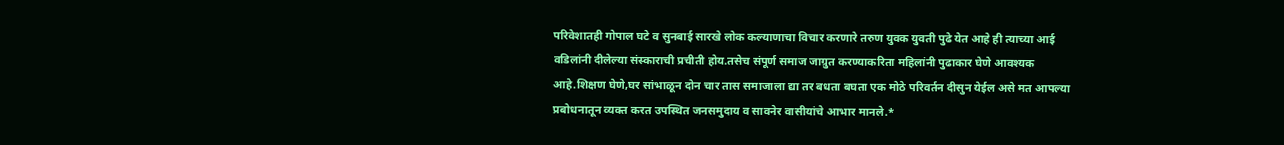परिवेशातही गोपाल घटे व सुनबाई सारखे लोक कल्याणाचा विचार करणारे तरुण युवक युवती पुढे येत आहे ही त्याच्या आई वडिलांनी दीलेल्या संस्काराची प्रचीती होय.तसेच संपूर्ण समाज जाग्रुत करण्याकरिता महिलांनी पुढाकार घेणे आवश्यक आहे.शिक्षण घेणे,घर सांभाळून दोन चार तास समाजाला द्या तर बधता बघता एक मोठे परिवर्तन दीसुन येईल असे मत आपल्या प्रबोधनातून व्यक्त करत उपस्थित जनसमुदाय व सावनेर वासीयांचे आभार मानले.*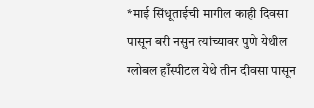*माई सिंधूताईची मागील काही दिवसा पासून बरी नसुन त्यांच्यावर पुणे येथील ग्लोबल हाँस्पीटल येथे तीन दीवसा पासून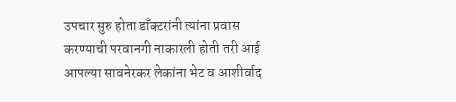उपचार सुरु होता डाँक्टरांनी त्यांना प्रवास करण्याची परवानगी नाकारली होती तरी आई आपल्या सावनेरकर लेकांना भेट व आशीर्वाद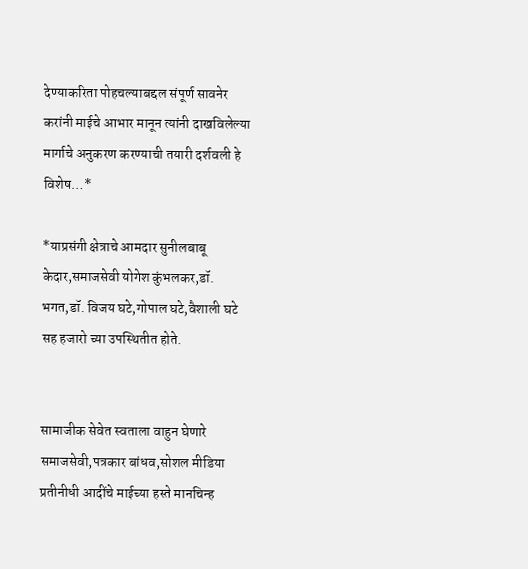देण्याकरिता पोहचल्याबद्दल संपूर्ण सावनेर करांनी माईचे आभार मानून त्यांनी दाखविलेल्या मार्गाचे अनुकरण करण्याची तयारी दर्शवली हे विशेष…*

*याप्रसंगी क्षेत्राचे आमदार सुनीलबाबू केदार,समाजसेवी योगेश कुंभलकर,डॉ. भगत,डॉ. विजय घटे,गोपाल घटे,वैशाली घटे सह हजारो च्या उपस्थितीत होते.


सामाजीक सेवेत स्वताला वाहुन घेणारे समाजसेवी,पत्रकार बांधव,सोशल मीडिया प्रतीनीधी आदींचे माईच्या हस्ते मानचिन्ह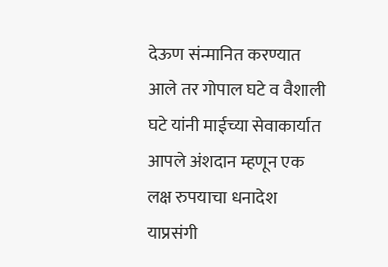देऊण संन्मानित करण्यात आले तर गोपाल घटे व वैशाली घटे यांनी माईच्या सेवाकार्यात आपले अंशदान म्हणून एक लक्ष रुपयाचा धनादेश याप्रसंगी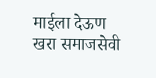माईला देऊण खरा समाजसेवी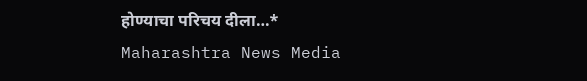होण्याचा परिचय दीला…*
Maharashtra News Media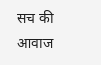सच की आवाज